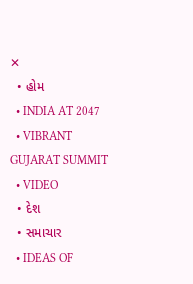✕
  • હોમ
  • INDIA AT 2047
  • VIBRANT GUJARAT SUMMIT
  • VIDEO
  • દેશ
  • સમાચાર
  • IDEAS OF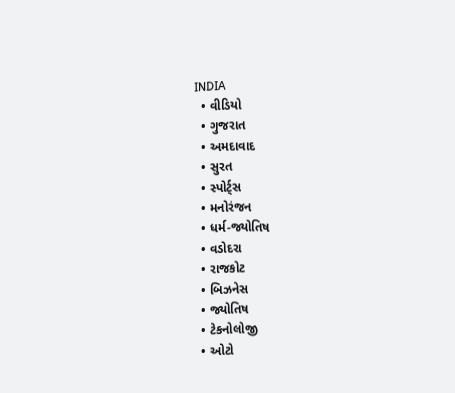INDIA
  • વીડિયો
  • ગુજરાત
  • અમદાવાદ
  • સુરત
  • સ્પોર્ટ્સ
  • મનોરંજન
  • ધર્મ-જ્યોતિષ
  • વડોદરા
  • રાજકોટ
  • બિઝનેસ
  • જ્યોતિષ
  • ટેકનોલોજી
  • ઓટો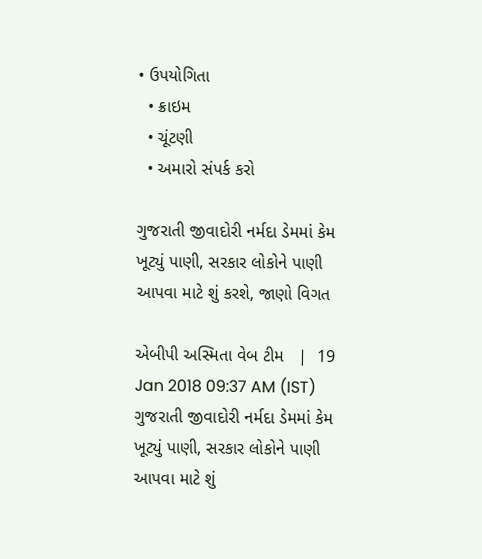• ઉપયોગિતા
  • ક્રાઇમ
  • ચૂંટણી
  • અમારો સંપર્ક કરો

ગુજરાતી જીવાદોરી નર્મદા ડેમમાં કેમ ખૂટ્યું પાણી, સરકાર લોકોને પાણી આપવા માટે શું કરશે, જાણો વિગત

એબીપી અસ્મિતા વેબ ટીમ   |  19 Jan 2018 09:37 AM (IST)
ગુજરાતી જીવાદોરી નર્મદા ડેમમાં કેમ ખૂટ્યું પાણી, સરકાર લોકોને પાણી આપવા માટે શું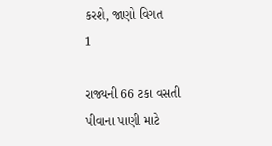કરશે, જાણો વિગત
1

રાજ્યની 66 ટકા વસતી પીવાના પાણી માટે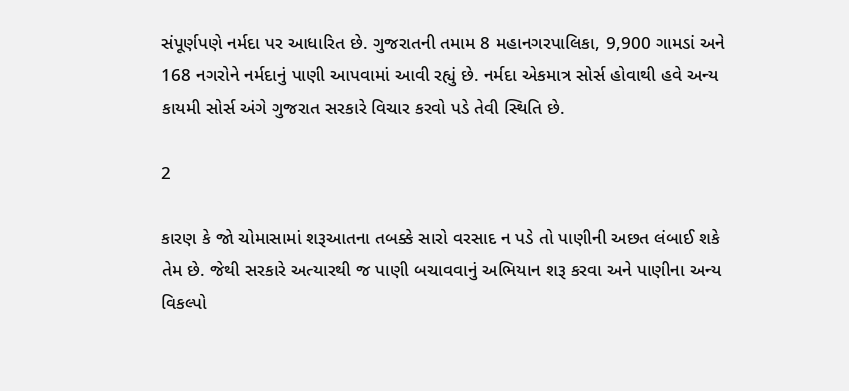સંપૂર્ણપણે નર્મદા પર આધારિત છે. ગુજરાતની તમામ 8 મહાનગરપાલિકા, 9,900 ગામડાં અને 168 નગરોને નર્મદાનું પાણી આપવામાં આવી રહ્યું છે. નર્મદા એકમાત્ર સોર્સ હોવાથી હવે અન્ય કાયમી સોર્સ અંગે ગુજરાત સરકારે વિચાર કરવો પડે તેવી સ્થિતિ છે.

2

કારણ કે જો ચોમાસામાં શરૂઆતના તબક્કે સારો વરસાદ ન પડે તો પાણીની અછત લંબાઈ શકે તેમ છે. જેથી સરકારે અત્યારથી જ પાણી બચાવવાનું અભિયાન શરૂ કરવા અને પાણીના અન્ય વિકલ્પો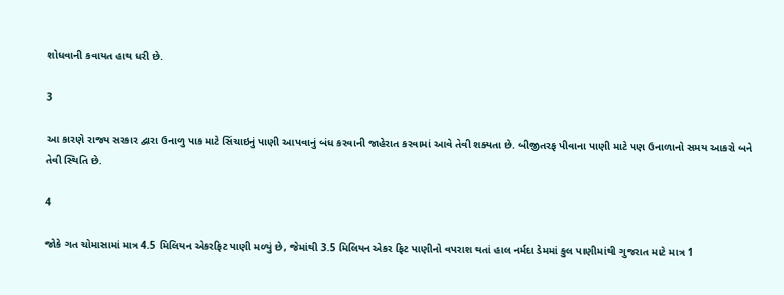શોધવાની કવાયત હાથ ધરી છે.

3

આ કારણે રાજ્ય સરકાર દ્વારા ઉનાળુ પાક માટે સિંચાઇનું પાણી આપવાનું બંધ કરવાની જાહેરાત કરવામાં આવે તેવી શક્યતા છે. બીજીતરફ પીવાના પાણી માટે પણ ઉનાળાનો સમય આકરો બને તેવી સ્થિતિ છે.

4

જોકે ગત ચોમાસામાં માત્ર 4.5 મિલિયન એકરફિટ પાણી મળ્યું છે, જેમાંથી 3.5 મિલિયન એકર ફિટ પાણીનો વપરાશ થતાં હાલ નર્મદા ડેમમાં કુલ પાણીમાંથી ગુજરાત માટે માત્ર 1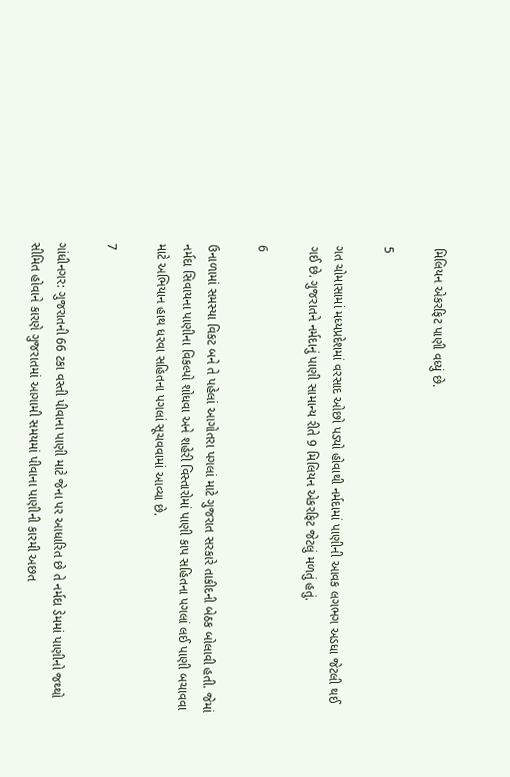મિલિયન એકરફિટ પાણી વધ્યું છે.

5

ગત ચોમાસામાં મધ્યપ્રદેશમાં વરસાદ ઓછો પડ્યો હોવાથી નર્મદામાં પાણીની આવક લગભગ અડધા જેટલી થઈ ગઈ છે. ગુજરાતને નર્મદાનું પાણી સામાન્ય રીતે 9 મિલિયન એકરફિટ જેટલું મળતું હતું.

6

ઉનાળામાં સમસ્યા વિકટ બને તે પહેલાં આગોતરા પગલાં માટે ગુજરાત સરકારે તાકીદની બેઠક બોલાવી હતી. જેમાં નર્મદા સિવાયના પાણીના વિકલ્પો શોધવા અને શહેરી વિસ્તારોમાં પાણી કાપ સહિતના પગલાં લઈ પાણી બચાવવા માટે અભિયાન હાથ ધરવા સહિતના પગલાં સૂચવવામાં આવ્યા છે.

7

ગાંધીનગર: ગુજરાતની 66 ટકા વસ્તી પીવાના પાણી માટે જેના પર આધારિત છે તે નર્મદા ડેમમાં પાણીનો જથ્થો સીમિત હોવાને કારણે ગુજરાતમાં આગામી સમયમાં પીવાના પાણીની કારમી અછત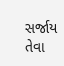સર્જાય તેવા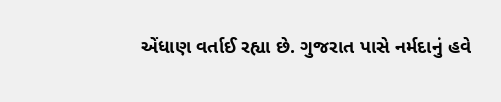એંધાણ વર્તાઈ રહ્યા છે. ગુજરાત પાસે નર્મદાનું હવે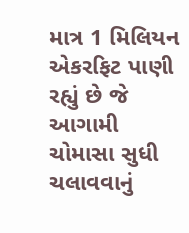માત્ર 1 મિલિયન એકરફિટ પાણી રહ્યું છે જે આગામી ચોમાસા સુધી ચલાવવાનું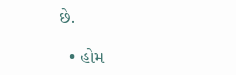છે.

  • હોમ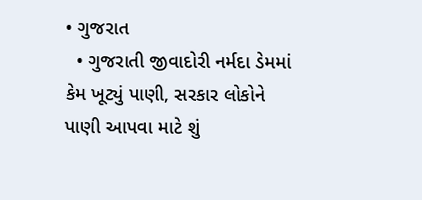• ગુજરાત
  • ગુજરાતી જીવાદોરી નર્મદા ડેમમાં કેમ ખૂટ્યું પાણી, સરકાર લોકોને પાણી આપવા માટે શું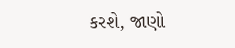કરશે, જાણો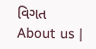વિગત
About us |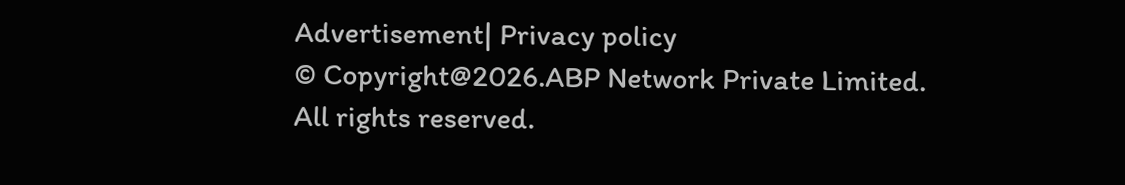Advertisement| Privacy policy
© Copyright@2026.ABP Network Private Limited. All rights reserved.